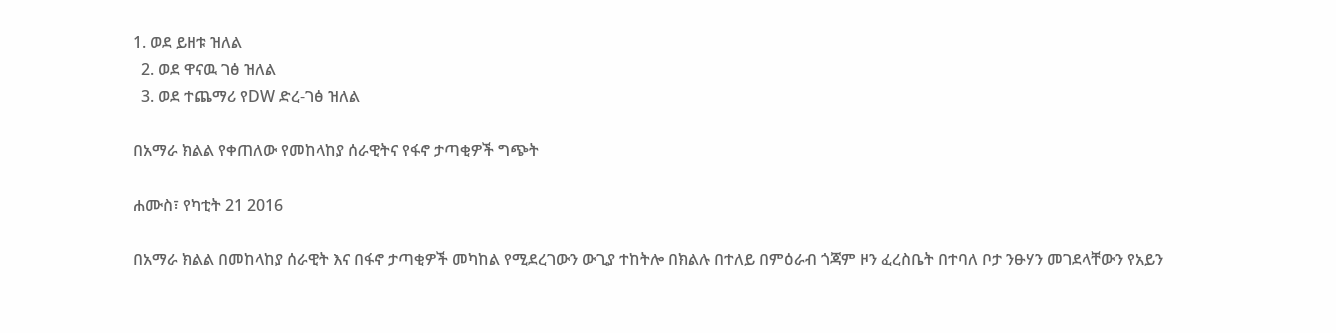1. ወደ ይዘቱ ዝለል
  2. ወደ ዋናዉ ገፅ ዝለል
  3. ወደ ተጨማሪ የDW ድረ-ገፅ ዝለል

በአማራ ክልል የቀጠለው የመከላከያ ሰራዊትና የፋኖ ታጣቂዎች ግጭት

ሐሙስ፣ የካቲት 21 2016

በአማራ ክልል በመከላከያ ሰራዊት እና በፋኖ ታጣቂዎች መካከል የሚደረገውን ውጊያ ተከትሎ በክልሉ በተለይ በምዕራብ ጎጃም ዞን ፈረስቤት በተባለ ቦታ ንፁሃን መገደላቸውን የአይን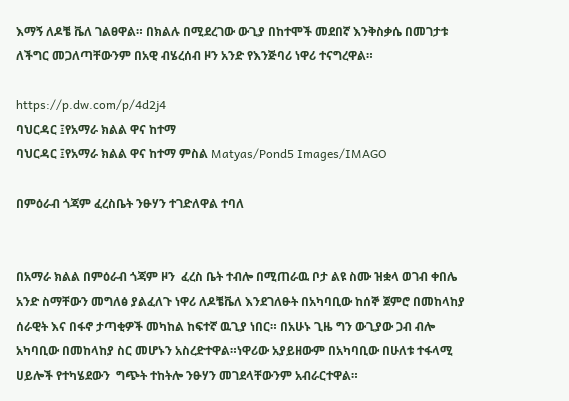እማኝ ለዶቼ ቬለ ገልፀዋል። በክልሉ በሚደረገው ውጊያ በከተሞች መደበኛ እንቅስቃሴ በመገታቱ ለችግር መጋለጣቸውንም በአዊ ብሄረሰብ ዞን አንድ የእንጅባሪ ነዋሪ ተናግረዋል።

https://p.dw.com/p/4d2j4
ባህርዳር ፤የአማራ ክልል ዋና ከተማ
ባህርዳር ፤የአማራ ክልል ዋና ከተማ ምስል Matyas/Pond5 Images/IMAGO

በምዕራብ ጎጃም ፈረስቤት ንፁሃን ተገድለዋል ተባለ


በአማራ ክልል በምዕራብ ጎጃም ዞን  ፈረስ ቤት ተብሎ በሚጠራዉ ቦታ ልዩ ስሙ ዝቋላ ወገብ ቀበሌ  አንድ ስማቸውን መግለፅ ያልፈለጉ ነዋሪ ለዶቼቬለ እንደገለፁት በአካባቢው ከሰኞ ጀምሮ በመከላከያ ሰራዊት እና በፋኖ ታጣቂዎች መካከል ከፍተኛ ዉጊያ ነበር። በአሁኑ ጊዜ ግን ውጊያው ጋብ ብሎ አካባቢው በመከላከያ ስር መሆኑን አስረድተዋል።ነዋሪው አያይዘውም በአካባቢው በሁለቱ ተፋላሚ ሀይሎች የተካሄደውን  ግጭት ተከትሎ ንፁሃን መገደላቸውንም አብራርተዋል።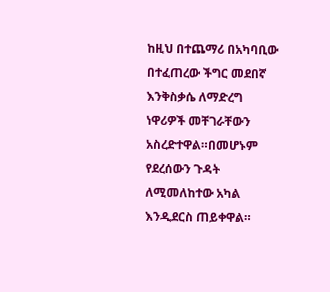ከዚህ በተጨማሪ በአካባቢው በተፈጠረው ችግር መደበኛ እንቅስቃሴ ለማድረግ ነዋሪዎች መቸገራቸውን አስረድተዋል።በመሆኑም የደረሰውን ጉዳት ለሚመለከተው አካል እንዲደርስ ጠይቀዋል።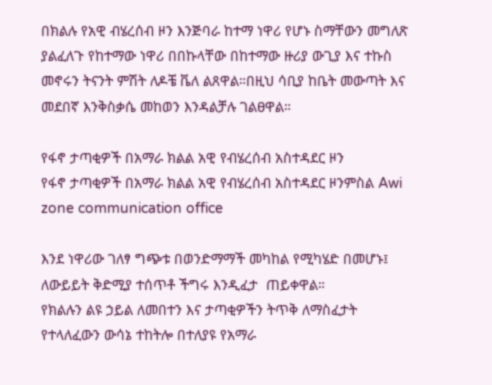በክልሉ የአዊ ብሄረሰብ ዞን እንጅባራ ከተማ ነዋሪ የሆኑ ስማቸውን መግለጽ ያልፈለጉ የከተማው ነዋሪ በበኩላቸው በከተማው ዙሪያ ውጊያ እና ተኩስ መኖሩን ትናንት ምሽት ለዶቼ ቬለ ልጸዋል።በዚህ ሳቢያ ከቤት መውጣት እና መደበኛ እንቅስቃሴ መከወን እንዳልቻሉ ገልፀዋል።

የፋኖ ታጣቂዎች በአማራ ክልል አዊ የብሄረሰብ አስተዳደር ዞን
የፋኖ ታጣቂዎች በአማራ ክልል አዊ የብሄረሰብ አስተዳደር ዞንምስል Awi zone communication office

እንደ ነዋሪው ገለፃ ግጭቱ በወንድማማች መካከል የሚካሄድ በመሆኑ፤ ለውይይት ቅድሚያ ተሰጥቶ ችግሩ እንዲፈታ  ጠይቀዋል።
የክልሉን ልዩ ኃይል ለመበተን እና ታጣቂዎችን ትጥቅ ለማስፈታት የተላለፈውን ውሳኔ ተከትሎ በተለያዩ የአማራ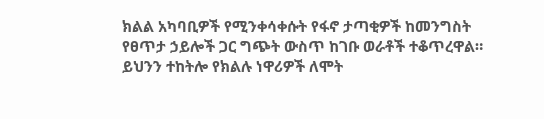ክልል አካባቢዎች የሚንቀሳቀሱት የፋኖ ታጣቂዎች ከመንግስት የፀጥታ ኃይሎች ጋር ግጭት ውስጥ ከገቡ ወራቶች ተቆጥረዋል። ይህንን ተከትሎ የክልሉ ነዋሪዎች ለሞት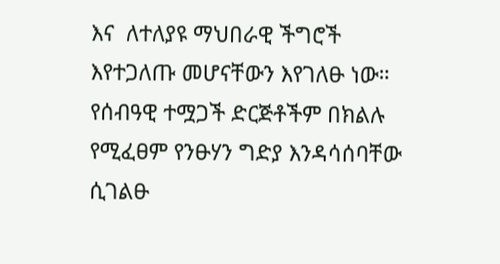እና  ለተለያዩ ማህበራዊ ችግሮች እየተጋለጡ መሆናቸውን እየገለፁ ነው።
የሰብዓዊ ተሟጋች ድርጅቶችም በክልሉ የሚፈፀም የንፁሃን ግድያ እንዳሳሰባቸው ሲገልፁ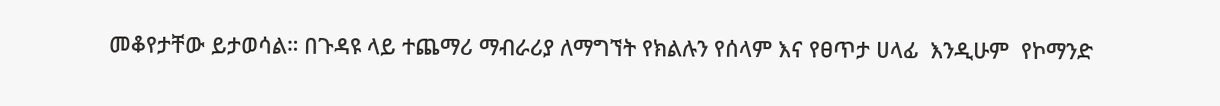መቆየታቸው ይታወሳል። በጉዳዩ ላይ ተጨማሪ ማብራሪያ ለማግኘት የክልሉን የሰላም እና የፀጥታ ሀላፊ  እንዲሁም  የኮማንድ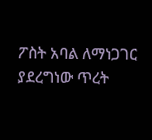ፖስት አባል ለማነጋገር ያደረግነው ጥረት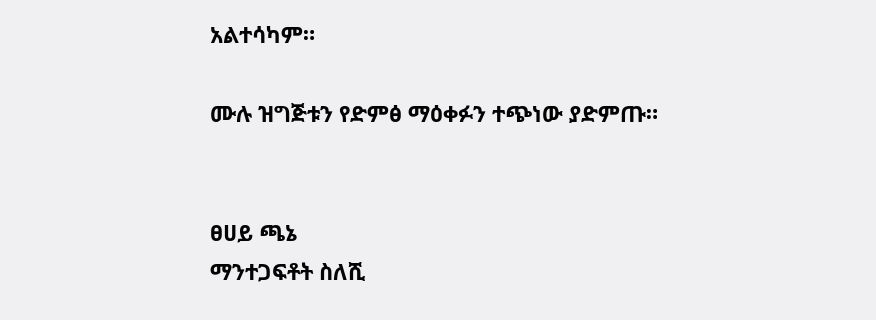አልተሳካም።

ሙሉ ዝግጅቱን የድምፅ ማዕቀፉን ተጭነው ያድምጡ።


ፀሀይ ጫኔ
ማንተጋፍቶት ስለሺ